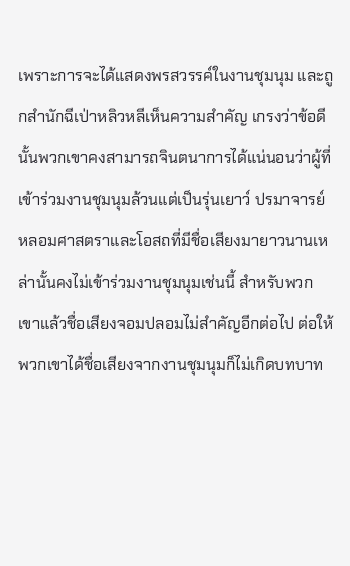เพราะการจะได้แสดงพรสวรรค์ในงานชุมนุม และถูกสำนักฉีเป่าหลิวหลีเห็นความสำคัญ เกรงว่าข้อดีนั้นพวกเขาคงสามารถจินตนาการได้แน่นอนว่าผู้ที่เข้าร่วมงานชุมนุมล้วนแต่เป็นรุ่นเยาว์ ปรมาจารย์หลอมศาสตราและโอสถที่มีชื่อเสียงมายาวนานเหล่านั้นคงไม่เข้าร่วมงานชุมนุมเช่นนี้ สำหรับพวกเขาแล้วชื่อเสียงจอมปลอมไม่สำคัญอีกต่อไป ต่อให้พวกเขาได้ชื่อเสียงจากงานชุมนุมก็ไม่เกิดบทบาท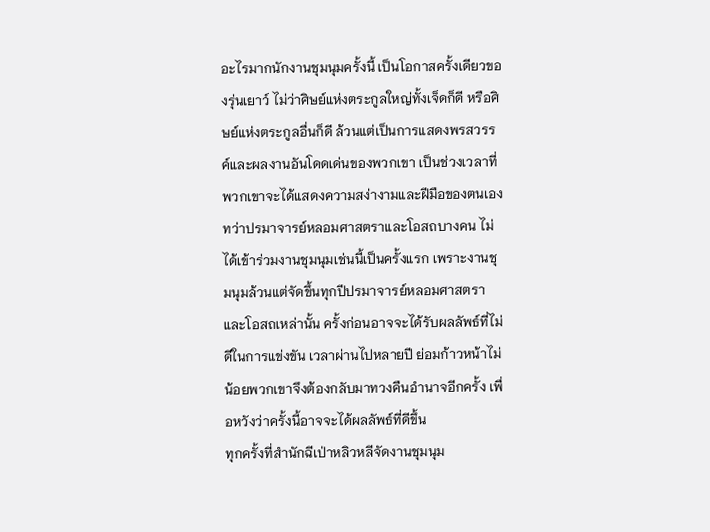อะไรมากนักงานชุมนุมครั้งนี้ เป็นโอกาสครั้งเดียวของรุ่นเยาว์ ไม่ว่าศิษย์แห่งตระกูลใหญ่ทั้งเจ็ดก็ดี หรือศิษย์แห่งตระกูลอื่นก็ดี ล้วนแต่เป็นการแสดงพรสวรรค์และผลงานอันโดดเด่นของพวกเขา เป็นช่วงเวลาที่พวกเขาจะได้แสดงความสง่างามและฝีมือของตนเองทว่าปรมาจารย์หลอมศาสตราและโอสถบางคน ไม่ได้เข้าร่วมงานชุมนุมเช่นนี้เป็นครั้งแรก เพราะงานชุมนุมล้วนแต่จัดขึ้นทุกปีปรมาจารย์หลอมศาสตราและโอสถเหล่านั้น ครั้งก่อนอาจจะได้รับผลลัพธ์ที่ไม่ดีในการแข่งขัน เวลาผ่านไปหลายปี ย่อมก้าวหน้าไม่น้อยพวกเขาจึงต้องกลับมาทวงคืนอำนาจอีกครั้ง เพื่อหวังว่าครั้งนี้อาจจะได้ผลลัพธ์ที่ดีขึ้น
ทุกครั้งที่สำนักฉีเป่าหลิวหลีจัดงานชุมนุม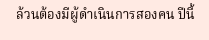ล้วนต้องมีผู้ดำเนินการสองคน ปีนี้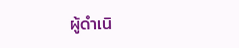ผู้ดำเนิ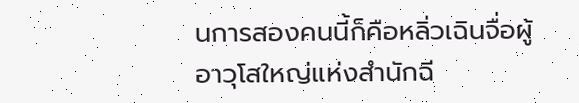นการสองคนนี้ก็คือหลิ่วเฉินจื่อผู้อาวุโสใหญ่แห่งสำนักฉี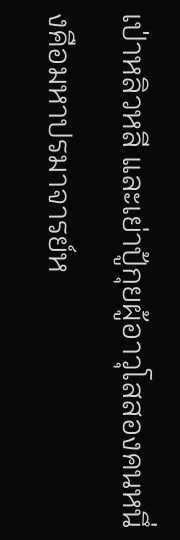เป่าหลิวหลี และเย่าปู้กุยผู้อาวุโสสองคนหนึ่งคือมหาปรมาจารย์ห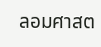ลอมศาสต